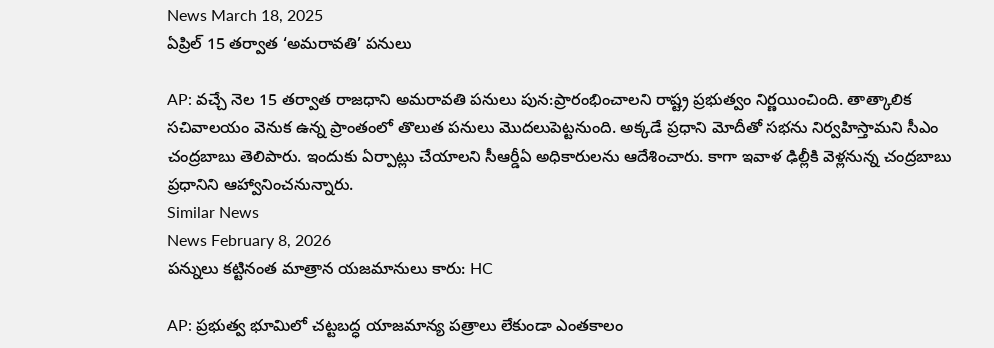News March 18, 2025
ఏప్రిల్ 15 తర్వాత ‘అమరావతి’ పనులు

AP: వచ్చే నెల 15 తర్వాత రాజధాని అమరావతి పనులు పున:ప్రారంభించాలని రాష్ట్ర ప్రభుత్వం నిర్ణయించింది. తాత్కాలిక సచివాలయం వెనుక ఉన్న ప్రాంతంలో తొలుత పనులు మొదలుపెట్టనుంది. అక్కడే ప్రధాని మోదీతో సభను నిర్వహిస్తామని సీఎం చంద్రబాబు తెలిపారు. ఇందుకు ఏర్పాట్లు చేయాలని సీఆర్డీఏ అధికారులను ఆదేశించారు. కాగా ఇవాళ ఢిల్లీకి వెళ్లనున్న చంద్రబాబు ప్రధానిని ఆహ్వానించనున్నారు.
Similar News
News February 8, 2026
పన్నులు కట్టినంత మాత్రాన యజమానులు కారు: HC

AP: ప్రభుత్వ భూమిలో చట్టబద్ధ యాజమాన్య పత్రాలు లేకుండా ఎంతకాలం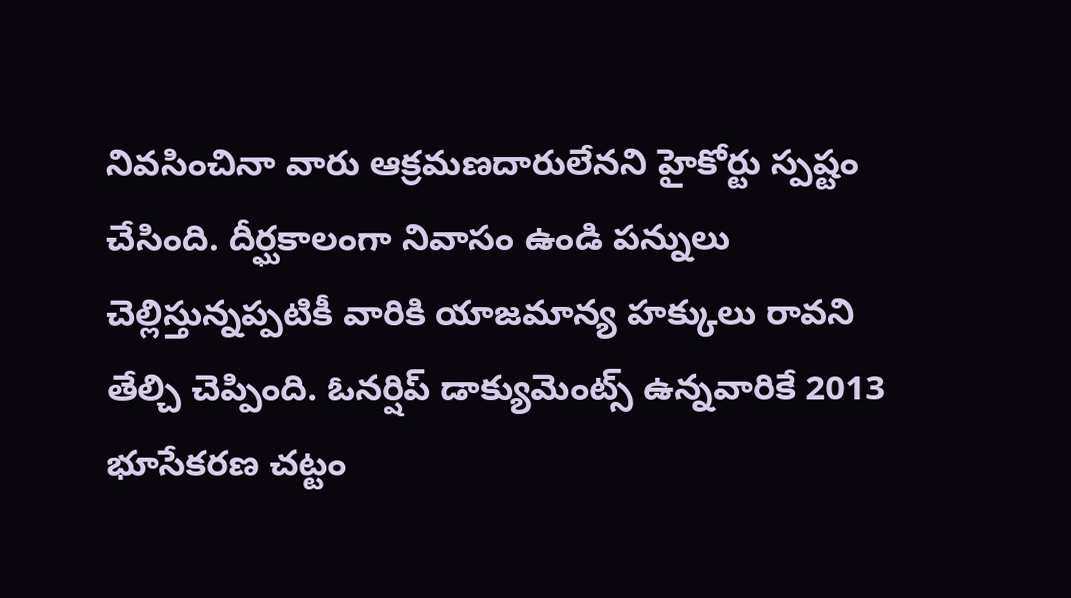నివసించినా వారు ఆక్రమణదారులేనని హైకోర్టు స్పష్టం చేసింది. దీర్ఘకాలంగా నివాసం ఉండి పన్నులు చెల్లిస్తున్నప్పటికీ వారికి యాజమాన్య హక్కులు రావని తేల్చి చెప్పింది. ఓనర్షిప్ డాక్యుమెంట్స్ ఉన్నవారికే 2013 భూసేకరణ చట్టం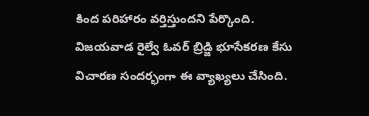కింద పరిహారం వర్తిస్తుందని పేర్కొంది. విజయవాడ రైల్వే ఓవర్ బ్రిడ్జి భూసేకరణ కేసు విచారణ సందర్భంగా ఈ వ్యాఖ్యలు చేసింది.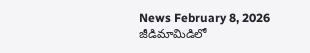News February 8, 2026
జీడిమామిడిలో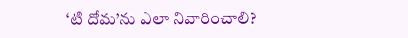‘టి దోమ’ను ఎలా నివారించాలి?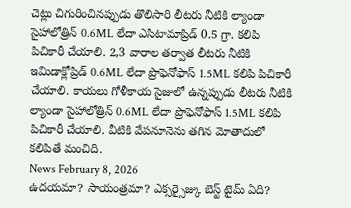చెట్లు చిగురించినప్పుడు తొలిసారి లీటరు నీటికి ల్యాండా సైహాలోత్రిన్ 0.6ML లేదా ఎసిటామాప్రిడ్ 0.5 గ్రా. కలిపి పిచికారీ చేయాలి. 2,3 వారాల తర్వాత లీటరు నీటికి ఇమిడాక్లోప్రిడ్ 0.6ML లేదా ప్రొఫెనోఫాస్ 1.5ML కలిపి పిచికారీ చేయాలి. కాయలు గోళీకాయ సైజులో ఉన్నప్పుడు లీటరు నీటికి ల్యాండా సైహాలోత్రిన్ 0.6ML లేదా ప్రొఫెనోఫాస్ 1.5ML కలిపి పిచికారీ చేయాలి. వీటికి వేపనూనెను తగిన మోతాదులో కలిపితే మంచిది.
News February 8, 2026
ఉదయమా? సాయంత్రమా? ఎక్సర్సైజ్కు బెస్ట్ టైమ్ ఏది?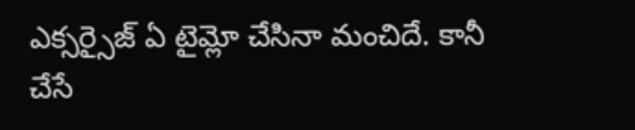ఎక్సర్సైజ్ ఏ టైమ్లో చేసినా మంచిదే. కానీ చేసే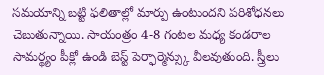సమయాన్ని బట్టి ఫలితాల్లో మార్పు ఉంటుందని పరిశోధనలు చెబుతున్నాయి. సాయంత్రం 4-8 గంటల మధ్య కండరాల సామర్థ్యం పీక్లో ఉండి బెస్ట్ పెర్ఫార్మెన్స్కు వీలవుతుంది. స్త్రీలు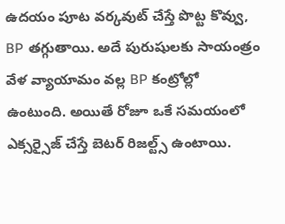ఉదయం పూట వర్కవుట్ చేస్తే పొట్ట కొవ్వు, BP తగ్గుతాయి. అదే పురుషులకు సాయంత్రం వేళ వ్యాయామం వల్ల BP కంట్రోల్లో ఉంటుంది. అయితే రోజూ ఒకే సమయంలో ఎక్సర్సైజ్ చేస్తే బెటర్ రిజల్ట్స్ ఉంటాయి.